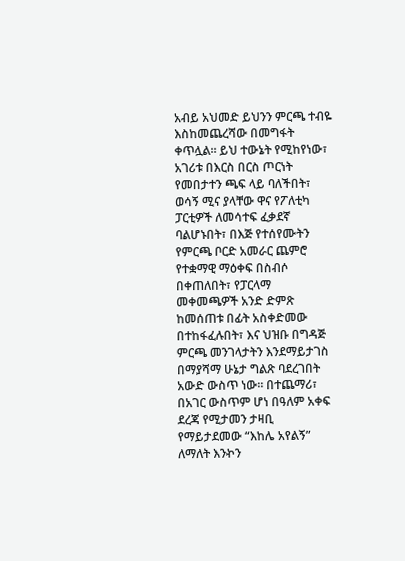አብይ አህመድ ይህንን ምርጫ ተብዬ እስከመጨረሻው በመግፋት ቀጥሏል። ይህ ተውኔት የሚከየነው፣ አገሪቱ በእርስ በርስ ጦርነት የመበታተን ጫፍ ላይ ባለችበት፣ ወሳኝ ሚና ያላቸው ዋና የፖለቲካ ፓርቲዎች ለመሳተፍ ፈቃደኛ ባልሆኑበት፣ በእጅ የተሰየሙትን የምርጫ ቦርድ አመራር ጨምሮ የተቋማዊ ማዕቀፍ በስብሶ በቀጠለበት፣ የፓርላማ መቀመጫዎች አንድ ድምጽ ከመሰጠቱ በፊት አስቀድመው በተከፋፈሉበት፣ እና ህዝቡ በግዳጅ ምርጫ መንገላታትን እንደማይታገስ በማያሻማ ሁኔታ ግልጽ ባደረገበት አውድ ውስጥ ነው። በተጨማሪ፣ በአገር ውስጥም ሆነ በዓለም አቀፍ ደረጃ የሚታመን ታዛቢ የማይታደመው “እከሌ አየልኝ” ለማለት እንኯን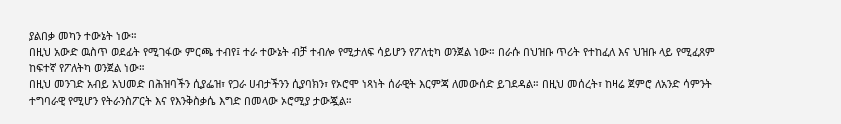ያልበቃ መካን ተውኔት ነው።
በዚህ አውድ ዉስጥ ወደፊት የሚገፋው ምርጫ ተብየ፤ ተራ ተውኔት ብቻ ተብሎ የሚታለፍ ሳይሆን የፖለቲካ ወንጀል ነው። በራሱ በህዝቡ ጥሪት የተከፈለ እና ህዝቡ ላይ የሚፈጸም ከፍተኛ የፖለትካ ወንጀል ነው።
በዚህ መንገድ አብይ አህመድ በሕዝባችን ሲያፌዝ፣ የጋራ ሀብታችንን ሲያባክን፣ የኦሮሞ ነጻነት ሰራዊት እርምጃ ለመውሰድ ይገደዳል። በዚህ መሰረት፣ ከዛሬ ጀምሮ ለአንድ ሳምንት ተግባራዊ የሚሆን የትራንስፖርት እና የእንቅስቃሴ እግድ በመላው ኦሮሚያ ታውጇል።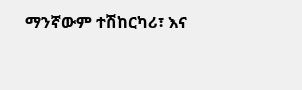ማንኛውም ተሽከርካሪ፣ እና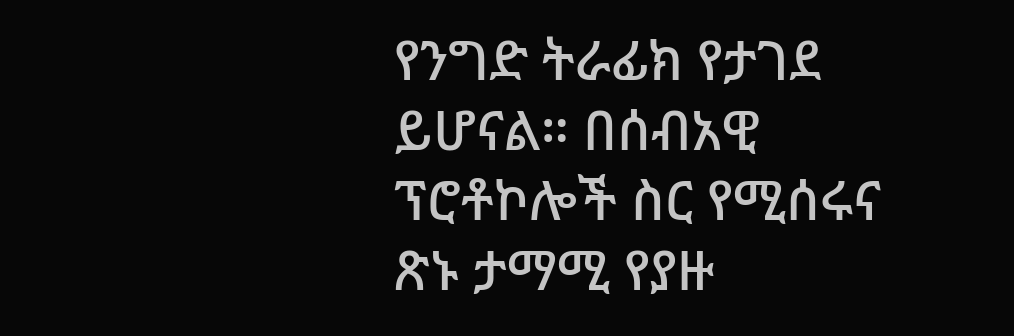የንግድ ትራፊክ የታገደ ይሆናል። በሰብአዊ ፕሮቶኮሎች ስር የሚሰሩና ጽኑ ታማሚ የያዙ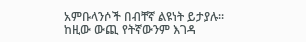አምቡላንሶች በብቸኛ ልዩነት ይታያሉ። ከዚው ውጪ የትኛውንም እገዳ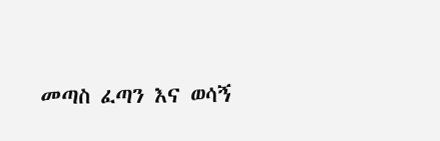መጣስ ፈጣን እና ወሳኝ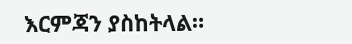እርምጃን ያስከትላል።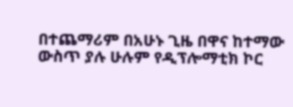በተጨማሪም በአሁኑ ጊዜ በዋና ከተማው ውስጥ ያሉ ሁሉም የዲፕሎማቲክ ኮር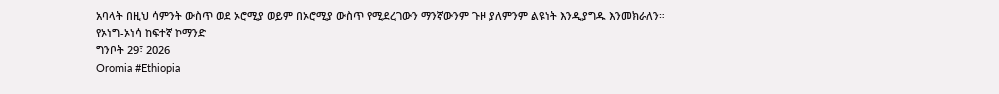አባላት በዚህ ሳምንት ውስጥ ወደ ኦሮሚያ ወይም በኦሮሚያ ውስጥ የሚደረገውን ማንኛውንም ጉዞ ያለምንም ልዩነት እንዲያግዱ እንመክራለን።
የኦነግ-ኦነሳ ከፍተኛ ኮማንድ
ግንቦት 29፣ 2026
Oromia #Ethiopia